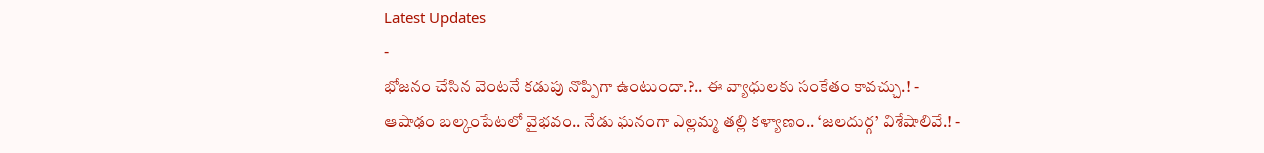Latest Updates
-
భోజనం చేసిన వెంటనే కడుపు నొప్పిగా ఉంటుందా.?.. ఈ వ్యాధులకు సంకేతం కావచ్చు.! -
ఆషాఢం బల్కంపేటలో వైభవం.. నేడు ఘనంగా ఎల్లమ్మ తల్లి కళ్యాణం.. ‘జలదుర్గ’ విశేషాలివే.! -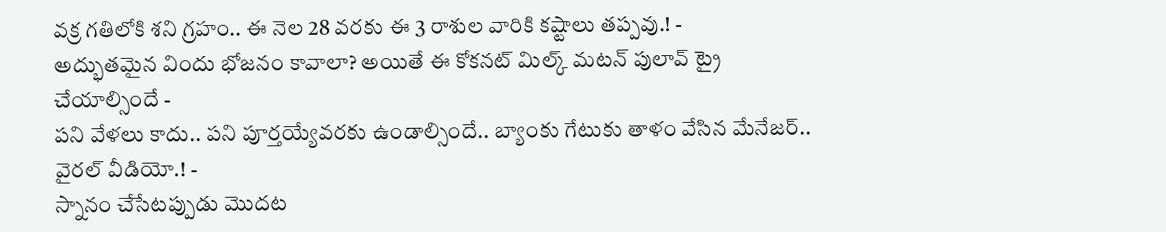వక్ర గతిలోకి శని గ్రహం.. ఈ నెల 28 వరకు ఈ 3 రాశుల వారికి కష్టాలు తప్పవు.! -
అద్భుతమైన విందు భోజనం కావాలా? అయితే ఈ కోకనట్ మిల్క్ మటన్ పులావ్ ట్రై చేయాల్సిందే -
పని వేళలు కాదు.. పని పూర్తయ్యేవరకు ఉండాల్సిందే.. బ్యాంకు గేటుకు తాళం వేసిన మేనేజర్.. వైరల్ వీడియో.! -
స్నానం చేసేటప్పుడు మొదట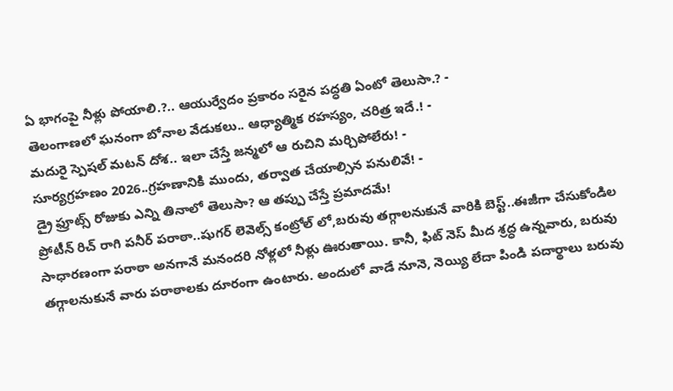ఏ భాగంపై నీళ్లు పోయాలి.?.. ఆయుర్వేదం ప్రకారం సరైన పద్ధతి ఏంటో తెలుసా.? -
తెలంగాణలో ఘనంగా బోనాల వేడుకలు.. ఆధ్యాత్మిక రహస్యం, చరిత్ర ఇదే.! -
మదురై స్పెషల్ మటన్ దోశ.. ఇలా చేస్తే జన్మలో ఆ రుచిని మర్చిపోలేరు! -
సూర్యగ్రహణం 2026..గ్రహణానికి ముందు, తర్వాత చేయాల్సిన పనులివే! -
డ్రై ఫ్రూట్స్ రోజుకు ఎన్ని తినాలో తెలుసా? ఆ తప్పు చేస్తే ప్రమాదమే!
ప్రోటీన్ రిచ్ రాగి పనీర్ పరాఠా..షుగర్ లెవెల్స్ కంట్రోల్ లో,బరువు తగ్గాలనుకునే వారికి బెస్ట్..ఈజీగా చేసుకోండిల
సాధారణంగా పరాఠా అనగానే మనందరి నోళ్లలో నీళ్లు ఊరుతాయి. కానీ, ఫిట్ నెస్ మీద శ్రద్ధ ఉన్నవారు, బరువు తగ్గాలనుకునే వారు పరాఠాలకు దూరంగా ఉంటారు. అందులో వాడే నూనె, నెయ్యి లేదా పిండి పదార్థాలు బరువు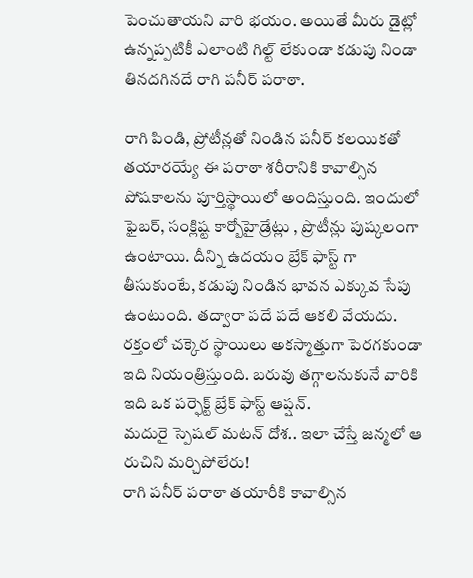పెంచుతాయని వారి భయం. అయితే మీరు డైట్లో ఉన్నప్పటికీ ఎలాంటి గిల్ట్ లేకుండా కడుపు నిండా తినదగినదే రాగి పనీర్ పరాఠా.

రాగి పిండి, ప్రోటీన్లతో నిండిన పనీర్ కలయికతో తయారయ్యే ఈ పరాఠా శరీరానికి కావాల్సిన పోషకాలను పూర్తిస్థాయిలో అందిస్తుంది. ఇందులో ఫైబర్, సంక్లిష్ట కార్బోహైడ్రేట్లు , ప్రొటీన్లు పుష్కలంగా ఉంటాయి. దీన్ని ఉదయం బ్రేక్ ఫాస్ట్ గా తీసుకుంటే, కడుపు నిండిన భావన ఎక్కువ సేపు ఉంటుంది. తద్వారా పదే పదే ఆకలి వేయదు. రక్తంలో చక్కెర స్థాయిలు అకస్మాత్తుగా పెరగకుండా ఇది నియంత్రిస్తుంది. బరువు తగ్గాలనుకునే వారికి ఇది ఒక పర్ఫెక్ట్ బ్రేక్ ఫాస్ట్ ఆప్షన్.
మదురై స్పెషల్ మటన్ దోశ.. ఇలా చేస్తే జన్మలో ఆ రుచిని మర్చిపోలేరు!
రాగి పనీర్ పరాఠా తయారీకి కావాల్సిన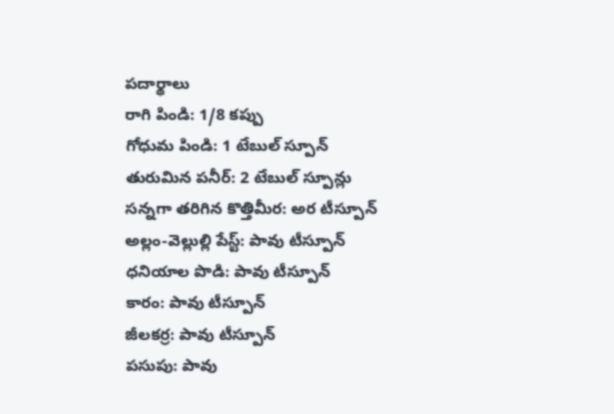పదార్థాలు
రాగి పిండి: 1/8 కప్పు
గోధుమ పిండి: 1 టేబుల్ స్పూన్
తురుమిన పనీర్: 2 టేబుల్ స్పూన్లు
సన్నగా తరిగిన కొత్తిమీర: అర టీస్పూన్
అల్లం-వెల్లుల్లి పేస్ట్: పావు టీస్పూన్
ధనియాల పొడి: పావు టీస్పూన్
కారం: పావు టీస్పూన్
జీలకర్ర: పావు టీస్పూన్
పసుపు: పావు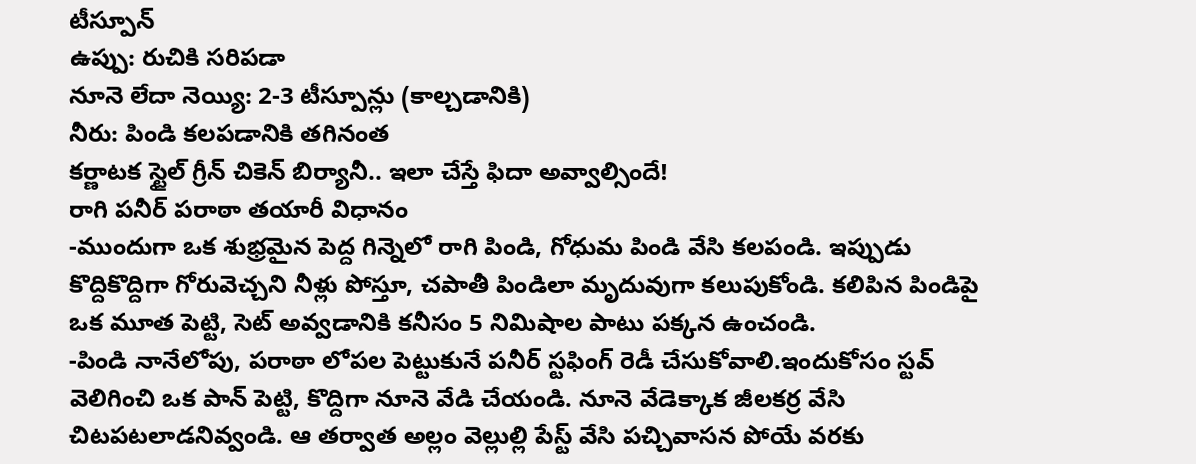టీస్పూన్
ఉప్పు: రుచికి సరిపడా
నూనె లేదా నెయ్యి: 2-3 టీస్పూన్లు (కాల్చడానికి)
నీరు: పిండి కలపడానికి తగినంత
కర్ణాటక స్టైల్ గ్రీన్ చికెన్ బిర్యానీ.. ఇలా చేస్తే ఫిదా అవ్వాల్సిందే!
రాగి పనీర్ పరాఠా తయారీ విధానం
-ముందుగా ఒక శుభ్రమైన పెద్ద గిన్నెలో రాగి పిండి, గోధుమ పిండి వేసి కలపండి. ఇప్పుడు కొద్దికొద్దిగా గోరువెచ్చని నీళ్లు పోస్తూ, చపాతీ పిండిలా మృదువుగా కలుపుకోండి. కలిపిన పిండిపై ఒక మూత పెట్టి, సెట్ అవ్వడానికి కనీసం 5 నిమిషాల పాటు పక్కన ఉంచండి.
-పిండి నానేలోపు, పరాఠా లోపల పెట్టుకునే పనీర్ స్టఫింగ్ రెడీ చేసుకోవాలి.ఇందుకోసం స్టవ్ వెలిగించి ఒక పాన్ పెట్టి, కొద్దిగా నూనె వేడి చేయండి. నూనె వేడెక్కాక జీలకర్ర వేసి చిటపటలాడనివ్వండి. ఆ తర్వాత అల్లం వెల్లుల్లి పేస్ట్ వేసి పచ్చివాసన పోయే వరకు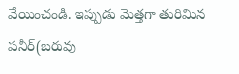వేయించండి. ఇప్పుడు మెత్తగా తురిమిన పనీర్(బరువు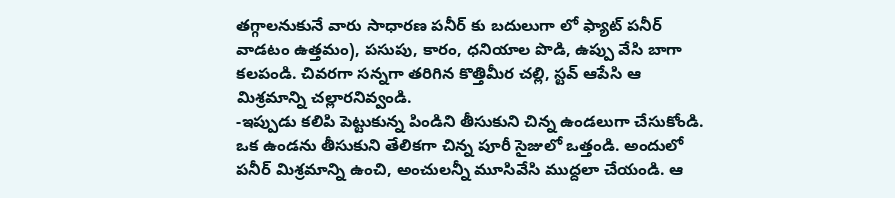తగ్గాలనుకునే వారు సాధారణ పనీర్ కు బదులుగా లో ఫ్యాట్ పనీర్ వాడటం ఉత్తమం), పసుపు, కారం, ధనియాల పొడి, ఉప్పు వేసి బాగా కలపండి. చివరగా సన్నగా తరిగిన కొత్తిమీర చల్లి, స్టవ్ ఆపేసి ఆ మిశ్రమాన్ని చల్లారనివ్వండి.
-ఇప్పుడు కలిపి పెట్టుకున్న పిండిని తీసుకుని చిన్న ఉండలుగా చేసుకోండి. ఒక ఉండను తీసుకుని తేలికగా చిన్న పూరీ సైజులో ఒత్తండి. అందులో పనీర్ మిశ్రమాన్ని ఉంచి, అంచులన్నీ మూసివేసి ముద్దలా చేయండి. ఆ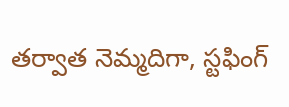తర్వాత నెమ్మదిగా, స్టఫింగ్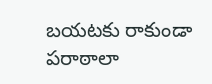బయటకు రాకుండా పరాఠాలా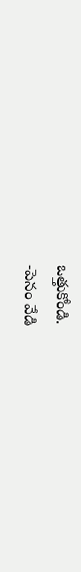ఒత్తుకోండి.
-పెనం వేడి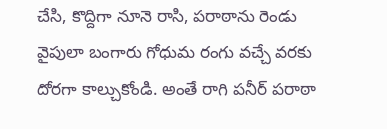చేసి, కొద్దిగా నూనె రాసి, పరాఠాను రెండు వైపులా బంగారు గోధుమ రంగు వచ్చే వరకు దోరగా కాల్చుకోండి. అంతే రాగి పనీర్ పరాఠా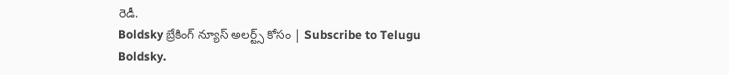రెడీ.
Boldsky బ్రేకింగ్ న్యూస్ అలర్ట్స్ కోసం | Subscribe to Telugu Boldsky.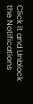Click it and Unblock the Notifications